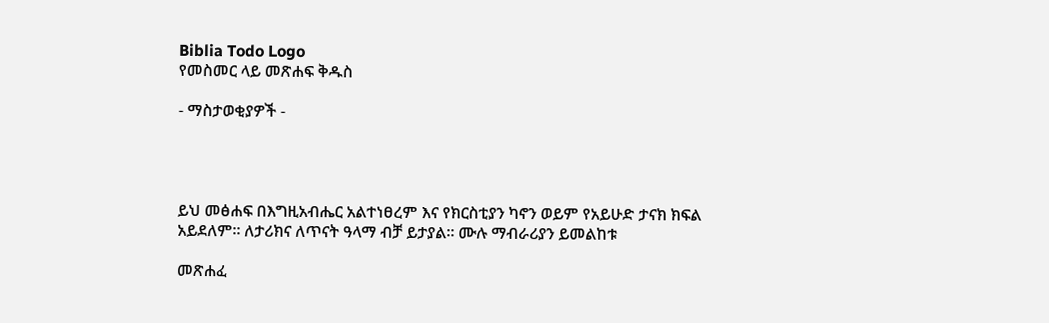Biblia Todo Logo
የመስመር ላይ መጽሐፍ ቅዱስ

- ማስታወቂያዎች -




ይህ መፅሐፍ በእግዚአብሔር አልተነፀረም እና የክርስቲያን ካኖን ወይም የአይሁድ ታናክ ክፍል አይደለም። ለታሪክና ለጥናት ዓላማ ብቻ ይታያል። ሙሉ ማብራሪያን ይመልከቱ

መጽሐፈ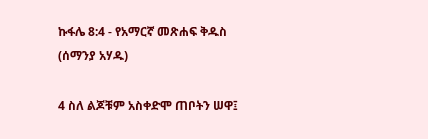ኩፋሌ 8:4 - የአማርኛ መጽሐፍ ቅዱስ (ሰማንያ አሃዱ)

4 ስለ ልጆቹም አስቀድሞ ጠቦትን ሠዋ፤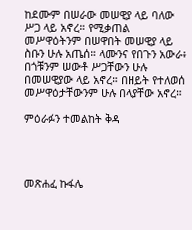ከደሙም በሠራው መሠዊያ ላይ ባለው ሥጋ ላይ አኖረ። የሚቃጠል መሥዋዕትንም በሠዋበት መሠዊያ ላይ ስቡን ሁሉ አጤሰ። ላሙንና የበጉን አውራ፥ በጎቹንም ሠውቶ ሥጋቸውን ሁሉ በመሠዊያው ላይ አኖረ። በዘይት የተለወሰ መሥዋዕታቸውንም ሁሉ በላያቸው አኖረ።

ምዕራፉን ተመልከት ቅዳ




መጽሐፈ ኩፋሌ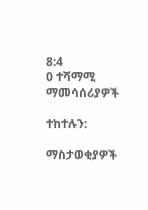8:4
0 ተሻማሚ ማመሳሰሪያዎች

ተከተሉን:

ማስታወቂያዎች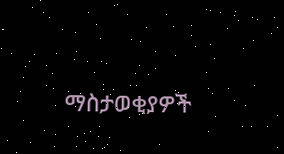ማስታወቂያዎች